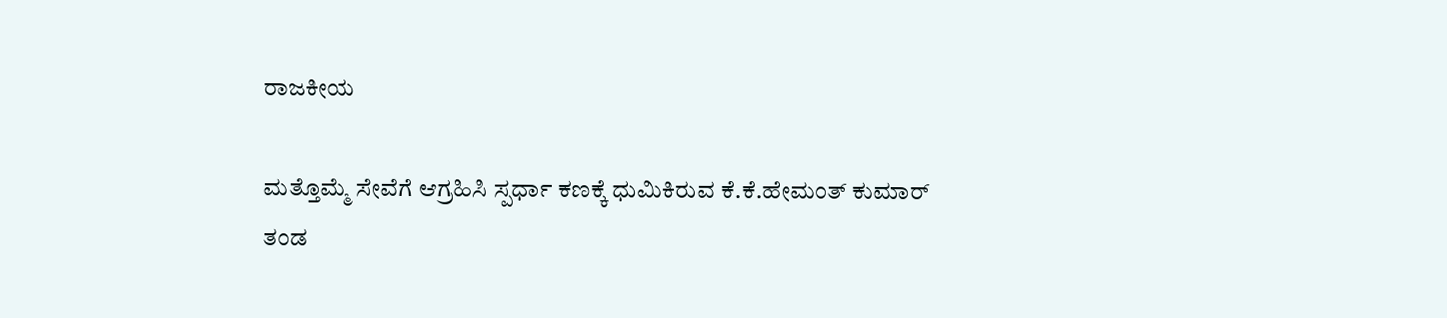ರಾಜಕೀಯ

ಮತ್ತೊಮ್ಮೆ ಸೇವೆಗೆ ಆಗ್ರಹಿಸಿ ಸ್ಪರ್ಧಾ ಕಣಕ್ಕೆ ಧುಮಿಕಿರುವ ಕೆ.ಕೆ.ಹೇಮಂತ್ ಕುಮಾರ್ ತಂಡ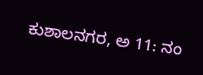ಕುಶಾಲನಗರ, ಅ 11: ನಂ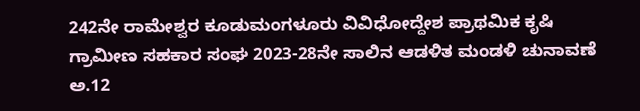242ನೇ ರಾಮೇಶ್ವರ ಕೂಡುಮಂಗಳೂರು ವಿವಿಧೋದ್ದೇಶ ಪ್ರಾಥಮಿಕ ಕೃಷಿ ಗ್ರಾಮೀಣ ಸಹಕಾರ ಸಂಘ 2023-28ನೇ ಸಾಲಿನ ಆಡಳಿತ ಮಂಡಳಿ ಚುನಾವಣೆ ಅ.12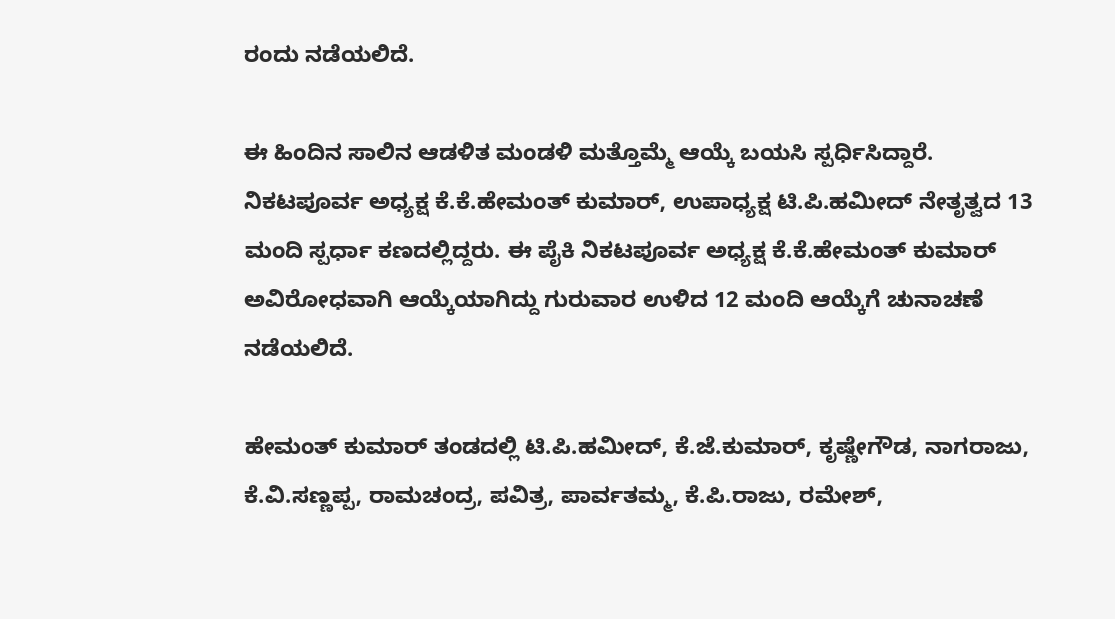ರಂದು ನಡೆಯಲಿದೆ.

ಈ ಹಿಂದಿನ ಸಾಲಿನ ಆಡಳಿತ ಮಂಡಳಿ‌ ಮತ್ತೊಮ್ಮೆ ಆಯ್ಕೆ ಬಯಸಿ ಸ್ಪರ್ಧಿಸಿದ್ದಾರೆ. ನಿಕಟಪೂರ್ವ ಅಧ್ಯಕ್ಷ ಕೆ.ಕೆ.ಹೇಮಂತ್ ಕುಮಾರ್, ಉಪಾಧ್ಯಕ್ಷ ಟಿ.ಪಿ.ಹಮೀದ್ ನೇತೃತ್ವದ 13 ಮಂದಿ ಸ್ಪರ್ಧಾ ಕಣದಲ್ಲಿದ್ದರು. ಈ ಪೈಕಿ ನಿಕಟಪೂರ್ವ ಅಧ್ಯಕ್ಷ ಕೆ.ಕೆ.ಹೇಮಂತ್ ಕುಮಾರ್ ಅವಿರೋಧವಾಗಿ ಆಯ್ಕೆಯಾಗಿದ್ದು ಗುರುವಾರ ಉಳಿದ 12 ಮಂದಿ ಆಯ್ಕೆಗೆ ಚುನಾಚಣೆ ನಡೆಯಲಿದೆ.

ಹೇಮಂತ್ ಕುಮಾರ್ ತಂಡದಲ್ಲಿ ಟಿ.ಪಿ.ಹಮೀದ್, ಕೆ.ಜೆ.ಕುಮಾರ್, ಕೃಷ್ಣೇಗೌಡ, ನಾಗರಾಜು, ಕೆ.ವಿ.ಸಣ್ಣಪ್ಪ, ರಾಮಚಂದ್ರ, ಪವಿತ್ರ, ಪಾರ್ವತಮ್ಮ, ಕೆ.ಪಿ.ರಾಜು, ರಮೇಶ್,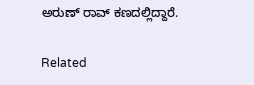ಅರುಣ್ ರಾವ್ ಕಣದಲ್ಲಿದ್ದಾರೆ.

Related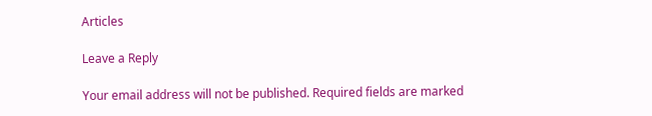Articles

Leave a Reply

Your email address will not be published. Required fields are marked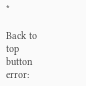*

Back to top button
error: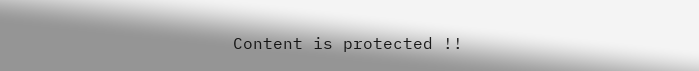Content is protected !!